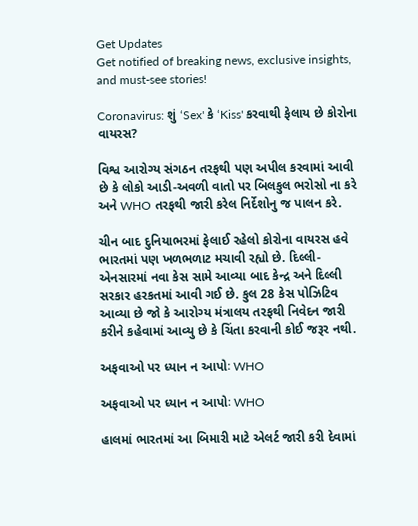Get Updates
Get notified of breaking news, exclusive insights, and must-see stories!

Coronavirus: શું ‘Sex' કે ‘Kiss' કરવાથી ફેલાય છે કોરોના વાયરસ?

વિશ્વ આરોગ્ય સંગઠન તરફથી પણ અપીલ કરવામાં આવી છે કે લોકો આડી-અવળી વાતો પર બિલકુલ ભરોસો ના કરે અને WHO તરફથી જારી કરેલ નિર્દેશોનુ જ પાલન કરે.

ચીન બાદ દુનિયાભરમાં ફેલાઈ રહેલો કોરોના વાયરસ હવે ભારતમાં પણ ખળભળાટ મચાવી રહ્યો છે. દિલ્લી-એનસારમાં નવા કેસ સામે આવ્યા બાદ કેન્દ્ર અને દિલ્લી સરકાર હરકતમાં આવી ગઈ છે. કુલ 28 કેસ પોઝિટિવ આવ્યા છે જો કે આરોગ્ય મંત્રાલય તરફથી નિવેદન જારી કરીને કહેવામાં આવ્યુ છે કે ચિંતા કરવાની કોઈ જરૂર નથી.

અફવાઓ પર ધ્યાન ન આપોઃ WHO

અફવાઓ પર ધ્યાન ન આપોઃ WHO

હાલમાં ભારતમાં આ બિમારી માટે એલર્ટ જારી કરી દેવામાં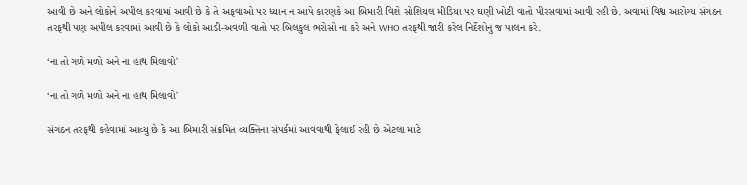આવી છે અને લોકોને અપીલ કરવામાં આવી છે કે તે અફવાઓ પર ધ્યાન ન આપે કારણકે આ બિમારી વિશે સોશિયલ મીડિયા પર ઘણી ખોટી વાતો પીરસવામાં આવી રહી છે. અવામાં વિશ્વ આરોગ્ય સંગઠન તરફથી પણ અપીલ કરવામાં આવી છે કે લોકો આડી-અવળી વાતો પર બિલકુલ ભરોસો ના કરે અને WHO તરફથી જારી કરેલ નિર્દેશોનુ જ પાલન કરે.

‘ના તો ગળે મળો અને ના હાથ મિલાવો'

‘ના તો ગળે મળો અને ના હાથ મિલાવો'

સંગઠન તરફથી કહેવામાં આવ્યુ છે કે આ બિમારી સંક્રમિત વ્યક્તિના સંપર્કમાં આવવાથી ફેલાઈ રહી છે એટલા માટે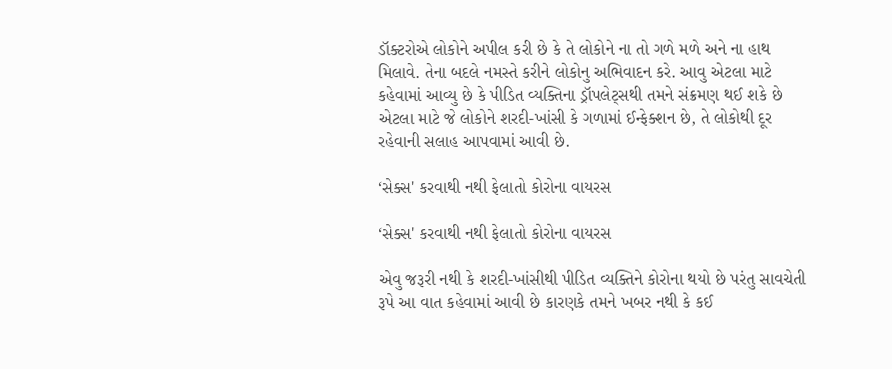ડૉક્ટરોએ લોકોને અપીલ કરી છે કે તે લોકોને ના તો ગળે મળે અને ના હાથ મિલાવે. તેના બદલે નમસ્તે કરીને લોકોનુ અભિવાદન કરે. આવુ એટલા માટે કહેવામાં આવ્યુ છે કે પીડિત વ્યક્તિના ડ્રૉપલેટ્સથી તમને સંક્રમણ થઈ શકે છે એટલા માટે જે લોકોને શરદી-ખાંસી કે ગળામાં ઈન્ફેક્શન છે, તે લોકોથી દૂર રહેવાની સલાહ આપવામાં આવી છે.

‘સેક્સ' કરવાથી નથી ફેલાતો કોરોના વાયરસ

‘સેક્સ' કરવાથી નથી ફેલાતો કોરોના વાયરસ

એવુ જરૂરી નથી કે શરદી-ખાંસીથી પીડિત વ્યક્તિને કોરોના થયો છે પરંતુ સાવચેતી રૂપે આ વાત કહેવામાં આવી છે કારણકે તમને ખબર નથી કે કઈ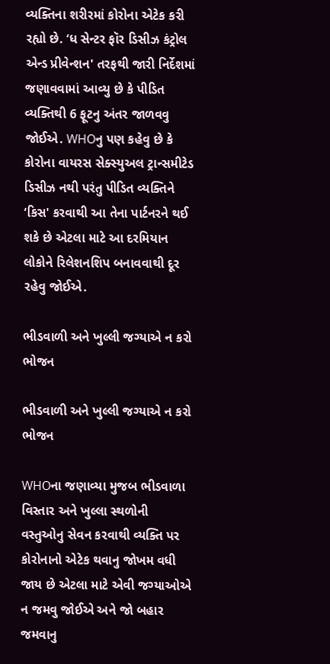વ્યક્તિના શરીરમાં કોરોના એટેક કરી રહ્યો છે. ‘ધ સેન્ટર ફૉર ડિસીઝ કંટ્રોલ એન્ડ પ્રીવેન્શન' તરફથી જારી નિર્દેશમાં જણાવવામાં આવ્યુ છે કે પીડિત વ્યક્તિથી 6 ફૂટનુ અંતર જાળવવુ જોઈએ. WHOનુ પણ કહેવુ છે કે કોરોના વાયરસ સેક્સ્યુઅલ ટ્રાન્સમીટેડ ડિસીઝ નથી પરંતુ પીડિત વ્યક્તિને ‘કિસ' કરવાથી આ તેના પાર્ટનરને થઈ શકે છે એટલા માટે આ દરમિયાન લોકોને રિલેશનશિપ બનાવવાથી દૂર રહેવુ જોઈએ.

ભીડવાળી અને ખુલ્લી જગ્યાએ ન કરો ભોજન

ભીડવાળી અને ખુલ્લી જગ્યાએ ન કરો ભોજન

WHOના જણાવ્યા મુજબ ભીડવાળા વિસ્તાર અને ખુલ્લા સ્થળોની વસ્તુઓનુ સેવન કરવાથી વ્યક્તિ પર કોરોનાનો એટેક થવાનુ જોખમ વધી જાય છે એટલા માટે એવી જગ્યાઓએ ન જમવુ જોઈએ અને જો બહાર જમવાનુ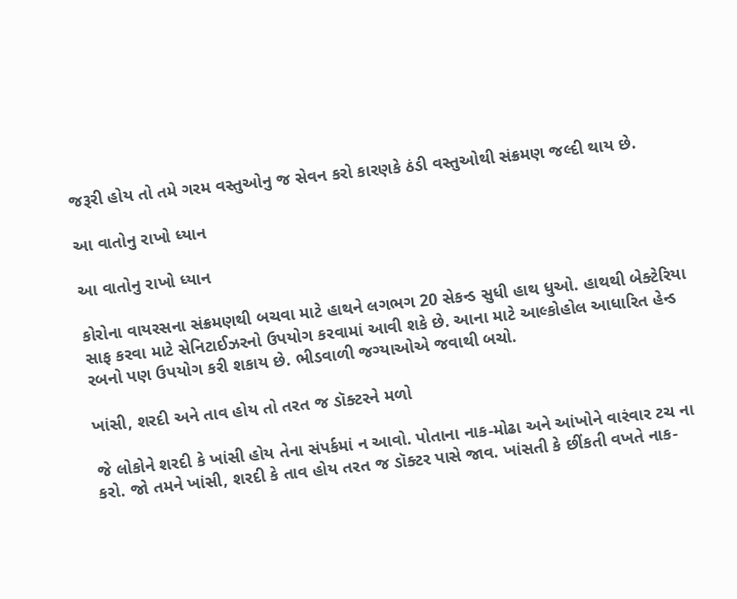જરૂરી હોય તો તમે ગરમ વસ્તુઓનુ જ સેવન કરો કારણકે ઠંડી વસ્તુઓથી સંક્રમણ જલ્દી થાય છે.

આ વાતોનુ રાખો ધ્યાન

આ વાતોનુ રાખો ધ્યાન

કોરોના વાયરસના સંક્રમણથી બચવા માટે હાથને લગભગ 20 સેકન્ડ સુધી હાથ ધુઓ. હાથથી બેક્ટેરિયા સાફ કરવા માટે સેનિટાઈઝરનો ઉપયોગ કરવામાં આવી શકે છે. આના માટે આલ્કોહોલ આધારિત હેન્ડ રબનો પણ ઉપયોગ કરી શકાય છે. ભીડવાળી જગ્યાઓએ જવાથી બચો.

ખાંસી, શરદી અને તાવ હોય તો તરત જ ડૉક્ટરને મળો

જે લોકોને શરદી કે ખાંસી હોય તેના સંપર્કમાં ન આવો. પોતાના નાક-મોઢા અને આંખોને વારંવાર ટચ ના કરો. જો તમને ખાંસી, શરદી કે તાવ હોય તરત જ ડૉક્ટર પાસે જાવ. ખાંસતી કે છીંકતી વખતે નાક-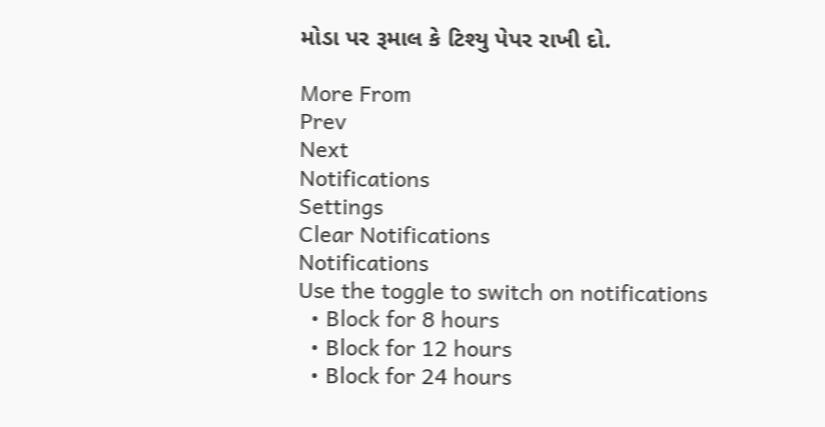મોડા પર રૂમાલ કે ટિશ્યુ પેપર રાખી દો.

More From
Prev
Next
Notifications
Settings
Clear Notifications
Notifications
Use the toggle to switch on notifications
  • Block for 8 hours
  • Block for 12 hours
  • Block for 24 hours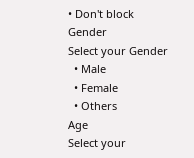• Don't block
Gender
Select your Gender
  • Male
  • Female
  • Others
Age
Select your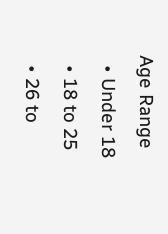Age Range
  • Under 18
  • 18 to 25
  • 26 to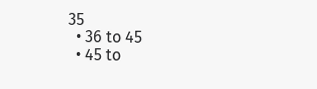35
  • 36 to 45
  • 45 to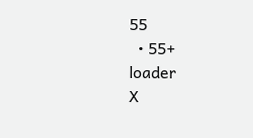55
  • 55+
loader
X